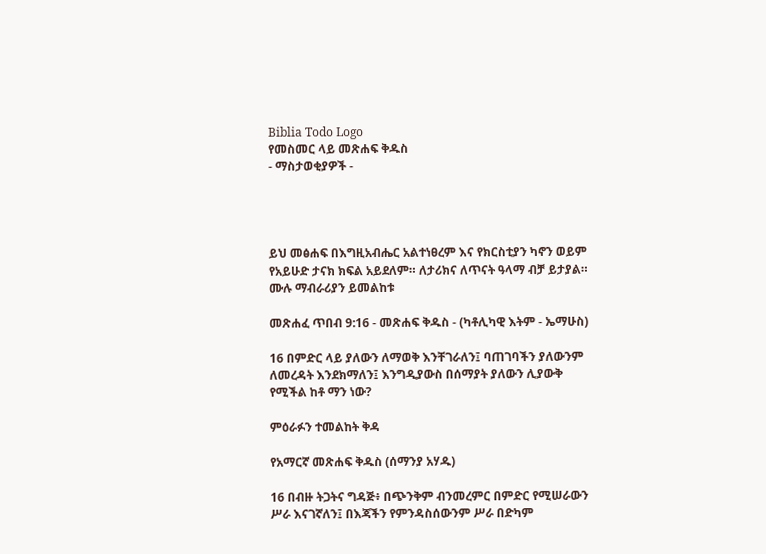Biblia Todo Logo
የመስመር ላይ መጽሐፍ ቅዱስ
- ማስታወቂያዎች -




ይህ መፅሐፍ በእግዚአብሔር አልተነፀረም እና የክርስቲያን ካኖን ወይም የአይሁድ ታናክ ክፍል አይደለም። ለታሪክና ለጥናት ዓላማ ብቻ ይታያል። ሙሉ ማብራሪያን ይመልከቱ

መጽሐፈ ጥበብ 9:16 - መጽሐፍ ቅዱስ - (ካቶሊካዊ እትም - ኤማሁስ)

16 በምድር ላይ ያለውን ለማወቅ እንቸገራለን፤ ባጠገባችን ያለውንም ለመረዳት እንደክማለን፤ እንግዲያውስ በሰማያት ያለውን ሊያውቅ የሚችል ከቶ ማን ነው?

ምዕራፉን ተመልከት ቅዳ

የአማርኛ መጽሐፍ ቅዱስ (ሰማንያ አሃዱ)

16 በብዙ ትጋትና ግዳጅ፥ በጭንቅም ብንመረምር በምድር የሚሠራውን ሥራ እናገኛለን፤ በእጃችን የምንዳስሰውንም ሥራ በድካም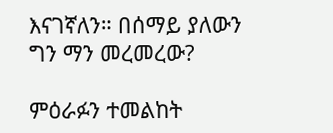እናገኛለን። በሰማይ ያለውን ግን ማን መረመረው?

ምዕራፉን ተመልከት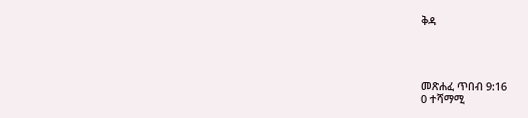ቅዳ




መጽሐፈ ጥበብ 9:16
0 ተሻማሚ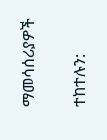ማመሳሰሪያዎች

ተከተሉን: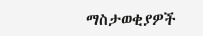ማስታወቂያዎች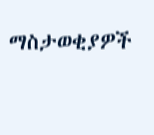ማስታወቂያዎች